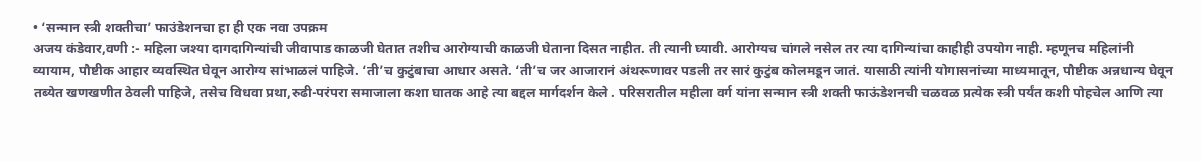• ‘सन्मान स्त्री शक्तीचा’ फाउंडेशनचा हा ही एक नवा उपक्रम
अजय कंडेवार,वणी :- महिला जश्या दागदागिन्यांची जीवापाड काळजी घेतात तशीच आरोग्याची काळजी घेताना दिसत नाहीत. ती त्यानी घ्यावी. आरोग्यच चांगले नसेल तर त्या दागिन्यांचा काहीही उपयोग नाही. म्हणूनच महिलांनी व्यायाम, पौष्टीक आहार व्यवस्थित घेवून आरोग्य सांभाळलं पाहिजे. ‘ती’च कुटुंबाचा आधार असते. ‘ती’च जर आजारानं अंथरूणावर पडली तर सारं कुटुंब कोलमडून जातं. यासाठी त्यांनी योगासनांच्या माध्यमातून, पौष्टीक अन्नधान्य घेवून तब्येत खणखणीत ठेवली पाहिजे, तसेच विधवा प्रथा,रुढी-परंपरा समाजाला कशा घातक आहे त्या बद्दल मार्गदर्शन केले . परिसरातील महीला वर्ग यांना सन्मान स्त्री शक्ती फाऊंडेशनची चळवळ प्रत्येक स्त्री पर्यंत कशी पोहचेल आणि त्या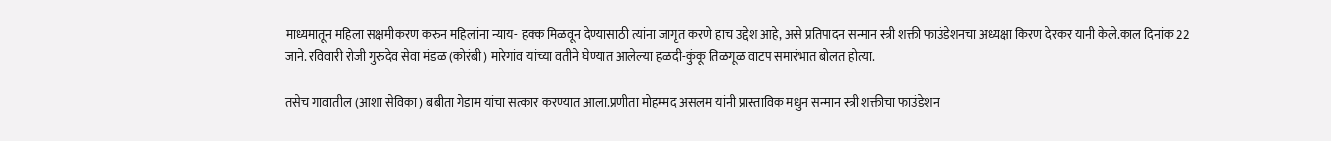माध्यमातून महिला सक्षमीकरण करुन महिलांना न्याय- हक्क मिळवून देण्यासाठी त्यांना जागृत करणे हाच उद्देश आहे, असे प्रतिपादन सन्मान स्त्री शक्ती फाउंडेशनचा अध्यक्षा किरण देरकर यानी केले.काल दिनांक 22 जाने. रविवारी रोजी गुरुदेव सेवा मंडळ (कोरंबी) मारेगांव यांच्या वतीने घेण्यात आलेल्या हळदी-कुंकू तिळगूळ वाटप समारंभात बोलत होत्या.

तसेच गावातील (आशा सेविका) बबीता गेडाम यांचा सत्कार करण्यात आला.प्रणीता मोहम्मद असलम यांनी प्रास्ताविक मधुन सन्मान स्त्री शक्तीचा फाउंडेशन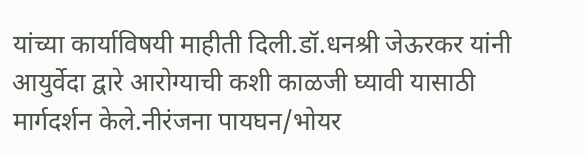यांच्या कार्याविषयी माहीती दिली.डॉ.धनश्री जेऊरकर यांनी आयुर्वेदा द्वारे आरोग्याची कशी काळजी घ्यावी यासाठी मार्गदर्शन केले.नीरंजना पायघन/भोयर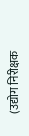(उद्योग निरीक्षक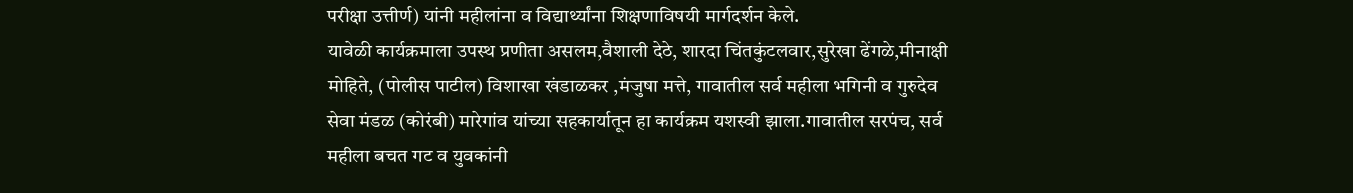परीक्षा उत्तीर्ण) यांनी महीलांना व विद्यार्थ्यांना शिक्षणाविषयी मार्गदर्शन केले.
यावेळी कार्यक्रमाला उपस्थ प्रणीता असलम,वैशाली देठे, शारदा चिंतकुंटलवार,सुरेखा ढेंगळे,मीनाक्षी मोहिते, (पोलीस पाटील) विशाखा खंडाळकर ,मंजुषा मत्ते, गावातील सर्व महीला भगिनी व गुरुदेव सेवा मंडळ (कोरंबी) मारेगांव यांच्या सहकार्यातून हा कार्यक्रम यशस्वी झाला.गावातील सरपंच, सर्व महीला बचत गट व युवकांनी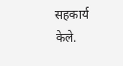सहकार्य केले.